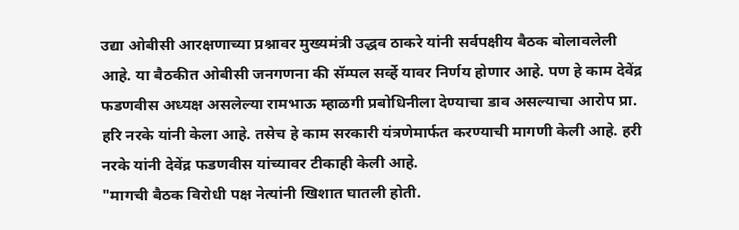उद्या ओबीसी आरक्षणाच्या प्रश्नावर मुख्यमंत्री उद्धव ठाकरे यांनी सर्वपक्षीय बैठक बोलावलेली आहे. या बैठकीत ओबीसी जनगणना की सॅम्पल सर्व्हे यावर निर्णय होणार आहे. पण हे काम देवेंद्र फडणवीस अध्यक्ष असलेल्या रामभाऊ म्हाळगी प्रबोधिनीला देण्याचा डाव असल्याचा आरोप प्रा. हरि नरके यांनी केला आहे. तसेच हे काम सरकारी यंत्रणेमार्फत करण्याची मागणी केली आहे. हरी नरके यांनी देवेंद्र फडणवीस यांच्यावर टीकाही केली आहे.
"मागची बैठक विरोधी पक्ष नेत्यांनी खिशात घातली होती.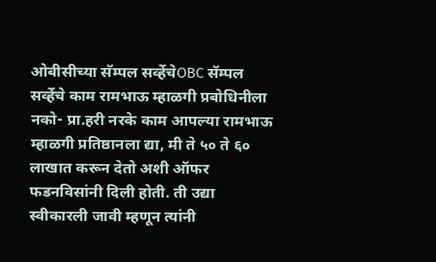ओबीसीच्या सॅम्पल सर्व्हेचेOBC सॅम्पल सर्व्हेचे काम रामभाऊ म्हाळगी प्रबोधिनीला नको- प्रा.हरी नरके काम आपल्या रामभाऊ म्हाळगी प्रतिष्ठानला द्या, मी ते ५० ते ६० लाखात करून देतो अशी ऑफर फडनविसांनी दिली होती. ती उद्या स्वीकारली जावी म्हणून त्यांनी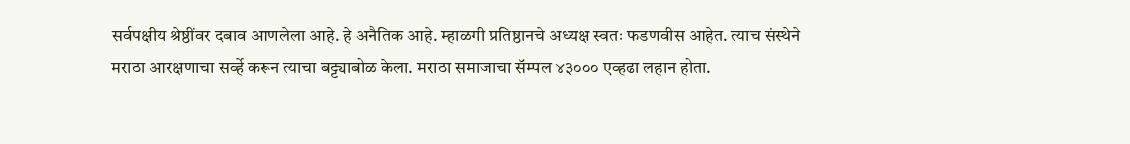सर्वपक्षीय श्रेष्ठींवर दबाव आणलेला आहे. हे अनैतिक आहे. म्हाळगी प्रतिष्ठानचे अध्यक्ष स्वतः फडणवीस आहेत. त्याच संस्थेने मराठा आरक्षणाचा सर्व्हे करून त्याचा बट्ट्याबोळ केला. मराठा समाजाचा सॅम्पल ४३००० एव्हढा लहान होता.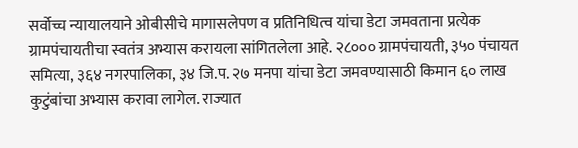सर्वोच्च न्यायालयाने ओबीसीचे मागासलेपण व प्रतिनिधित्व यांचा डेटा जमवताना प्रत्येक ग्रामपंचायतीचा स्वतंत्र अभ्यास करायला सांगितलेला आहे. २८००० ग्रामपंचायती, ३५० पंचायत समित्या, ३६४ नगरपालिका, ३४ जि.प. २७ मनपा यांचा डेटा जमवण्यासाठी किमान ६० लाख कुटुंबांचा अभ्यास करावा लागेल. राज्यात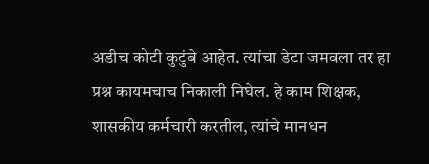अडीच कोटी कुटुंबे आहेत. त्यांचा डेटा जमवला तर हा प्रश्न कायमचाच निकाली निघेल. हे काम शिक्षक, शासकीय कर्मचारी करतील, त्यांचे मानधन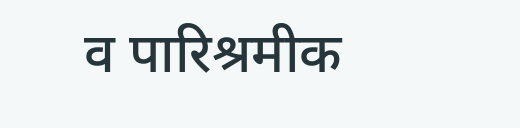व पारिश्रमीक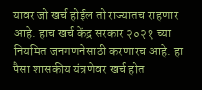यावर जो खर्च होईल तो राज्यातच राहणार आहे. हाच खर्च केंद्र सरकार २०२१ च्या नियमित जनगणनेसाठी करणारच आहे. हा पैसा शासकीय यंत्रणेवर खर्च होत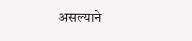असल्याने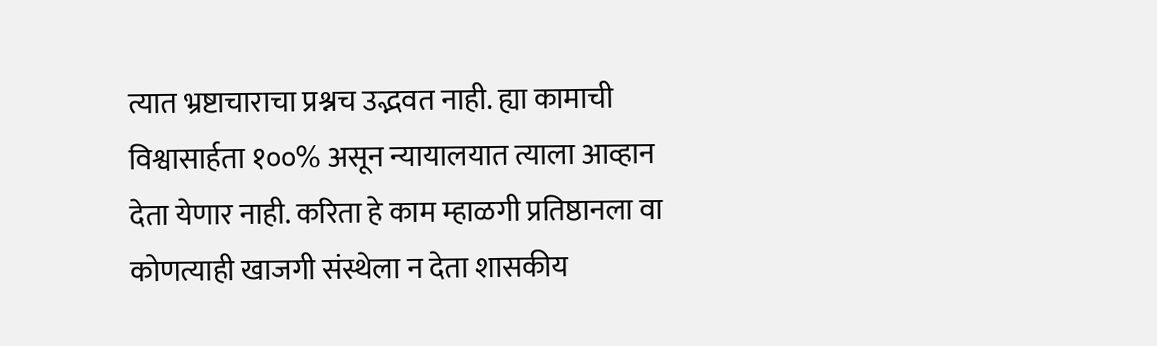त्यात भ्रष्टाचाराचा प्रश्नच उद्भवत नाही. ह्या कामाची विश्वासार्हता १००% असून न्यायालयात त्याला आव्हान देता येणार नाही. करिता हे काम म्हाळगी प्रतिष्ठानला वा कोणत्याही खाजगी संस्थेला न देता शासकीय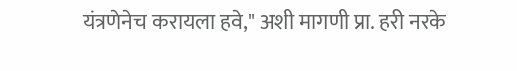यंत्रणेनेच करायला हवे," अशी मागणी प्रा. हरी नरके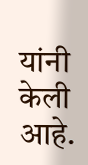यांनी केली आहे.